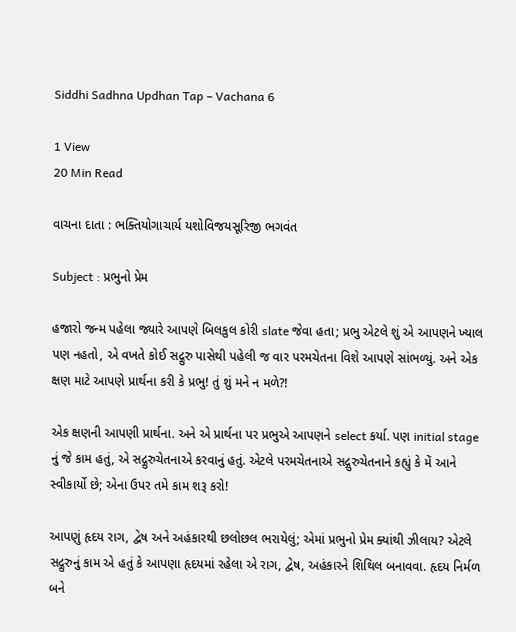Siddhi Sadhna Updhan Tap – Vachana 6

1 View
20 Min Read

વાચના દાતા : ભક્તિયોગાચાર્ય યશોવિજયસૂરિજી ભગવંત

Subject : પ્રભુનો પ્રેમ

હજારો જન્મ પહેલા જ્યારે આપણે બિલકુલ કોરી slate જેવા હતા; પ્રભુ એટલે શું એ આપણને ખ્યાલ પણ નહતો, એ વખતે કોઈ સદ્ગુરુ પાસેથી પહેલી જ વાર પરમચેતના વિશે આપણે સાંભળ્યું. અને એક ક્ષણ માટે આપણે પ્રાર્થના કરી કે પ્રભુ! તું શું મને ન મળે?!

એક ક્ષણની આપણી પ્રાર્થના. અને એ પ્રાર્થના પર પ્રભુએ આપણને select કર્યા. પણ initial stage નું જે કામ હતું, એ સદ્ગુરુચેતનાએ કરવાનું હતું. એટલે પરમચેતનાએ સદ્ગુરુચેતનાને કહ્યું કે મેં આને સ્વીકાર્યો છે; એના ઉપર તમે કામ શરૂ કરો!

આપણું હૃદય રાગ, દ્વેષ અને અહંકારથી છલોછલ ભરાયેલું; એમાં પ્રભુનો પ્રેમ ક્યાંથી ઝીલાય? એટલે સદ્ગુરુનું કામ એ હતું કે આપણા હૃદયમાં રહેલા એ રાગ, દ્વેષ, અહંકારને શિથિલ બનાવવા. હૃદય નિર્મળ બને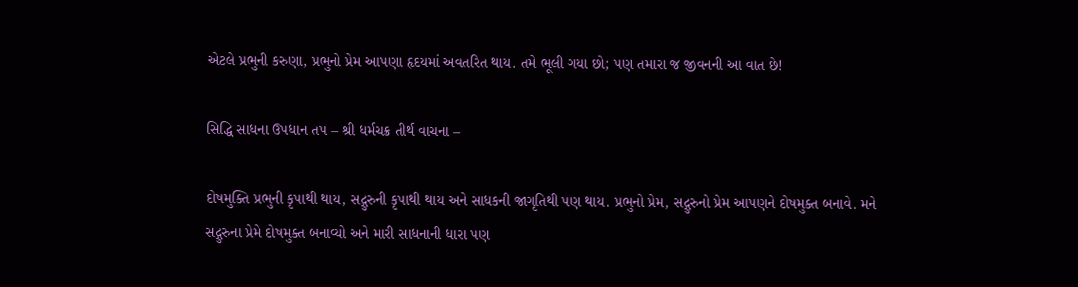એટલે પ્રભુની કરુણા, પ્રભુનો પ્રેમ આપણા હૃદયમાં અવતરિત થાય. તમે ભૂલી ગયા છો; પણ તમારા જ જીવનની આ વાત છે!

સિદ્ધિ સાધના ઉપધાન તપ – શ્રી ધર્મચક્ર તીર્થ વાચના –

દોષમુક્તિ પ્રભુની કૃપાથી થાય, સદ્ગુરુની કૃપાથી થાય અને સાધકની જાગૃતિથી પણ થાય. પ્રભુનો પ્રેમ, સદ્ગુરુનો પ્રેમ આપણને દોષમુક્ત બનાવે. મને સદ્ગુરુના પ્રેમે દોષમુક્ત બનાવ્યો અને મારી સાધનાની ધારા પણ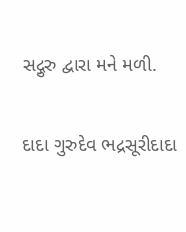સદ્ગુરુ દ્વારા મને મળી.

દાદા ગુરુદેવ ભદ્રસૂરીદાદા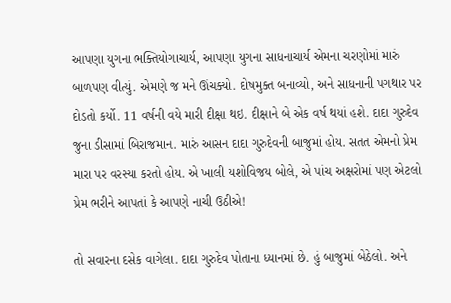આપણા યુગના ભક્તિયોગાચાર્ય, આપણા યુગના સાધનાચાર્ય એમના ચરણોમાં મારું બાળપણ વીત્યું. એમણે જ મને ઊંચક્યો. દોષમુક્ત બનાવ્યો, અને સાધનાની પગથાર પર દોડતો કર્યો. 11 વર્ષની વયે મારી દીક્ષા થઇ. દીક્ષાને બે એક વર્ષ થયાં હશે. દાદા ગુરુદેવ જુના ડીસામાં બિરાજમાન. મારું આસન દાદા ગુરુદેવની બાજુમાં હોય. સતત એમનો પ્રેમ મારા પર વરસ્યા કરતો હોય. એ ખાલી યશોવિજય બોલે, એ પાંચ અક્ષરોમાં પણ એટલો પ્રેમ ભરીને આપતાં કે આપણે નાચી ઉઠીએ!

તો સવારના દસેક વાગેલા. દાદા ગુરુદેવ પોતાના ધ્યાનમાં છે. હું બાજુમાં બેઠેલો. અને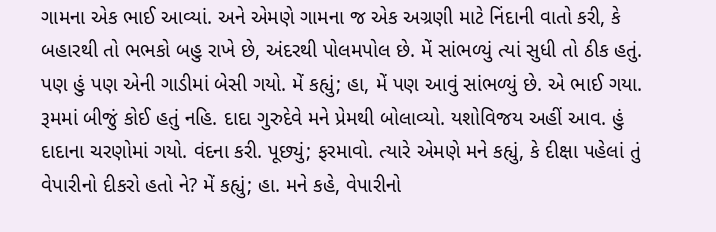ગામના એક ભાઈ આવ્યાં. અને એમણે ગામના જ એક અગ્રણી માટે નિંદાની વાતો કરી, કે બહારથી તો ભભકો બહુ રાખે છે, અંદરથી પોલમપોલ છે. મેં સાંભળ્યું ત્યાં સુધી તો ઠીક હતું. પણ હું પણ એની ગાડીમાં બેસી ગયો. મેં કહ્યું; હા, મેં પણ આવું સાંભળ્યું છે. એ ભાઈ ગયા. રૂમમાં બીજું કોઈ હતું નહિ. દાદા ગુરુદેવે મને પ્રેમથી બોલાવ્યો. યશોવિજય અહીં આવ. હું દાદાના ચરણોમાં ગયો. વંદના કરી. પૂછ્યું; ફરમાવો. ત્યારે એમણે મને કહ્યું, કે દીક્ષા પહેલાં તું વેપારીનો દીકરો હતો ને? મેં કહ્યું; હા. મને કહે, વેપારીનો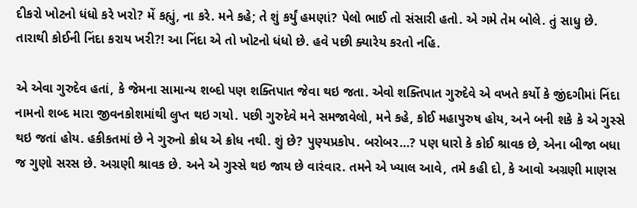દીકરો ખોટનો ધંધો કરે ખરો? મેં કહ્યું, ના કરે. મને કહે; તે શું કર્યું હમણાં? પેલો ભાઈ તો સંસારી હતો. એ ગમે તેમ બોલે. તું સાધુ છે. તારાથી કોઈની નિંદા કરાય ખરી?! આ નિંદા એ તો ખોટનો ધંધો છે. હવે પછી ક્યારેય કરતો નહિ.

એ એવા ગુરુદેવ હતાં, કે જેમના સામાન્ય શબ્દો પણ શક્તિપાત જેવા થઇ જતા. એવો શક્તિપાત ગુરુદેવે એ વખતે કર્યો કે જીંદગીમાં નિંદા નામનો શબ્દ મારા જીવનકોશમાંથી લુપ્ત થઇ ગયો. પછી ગુરુદેવે મને સમજાવેલો, મને કહે, કોઈ મહાપુરુષ હોય, અને બની શકે કે એ ગુસ્સે થઇ જતાં હોય. હકીકતમાં છે ને ગુરુનો ક્રોધ એ ક્રોધ નથી. શું છે? પુણ્યપ્રકોપ. બરોબર…? પણ ધારો કે કોઈ શ્રાવક છે, એના બીજા બધા જ ગુણો સરસ છે. અગ્રણી શ્રાવક છે. અને એ ગુસ્સે થઇ જાય છે વારંવાર. તમને એ ખ્યાલ આવે, તમે કહી દો, કે આવો અગ્રણી માણસ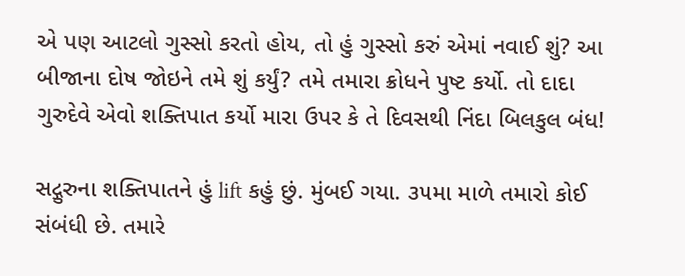એ પણ આટલો ગુસ્સો કરતો હોય, તો હું ગુસ્સો કરું એમાં નવાઈ શું? આ બીજાના દોષ જોઇને તમે શું કર્યું? તમે તમારા ક્રોધને પુષ્ટ કર્યો. તો દાદા ગુરુદેવે એવો શક્તિપાત કર્યો મારા ઉપર કે તે દિવસથી નિંદા બિલકુલ બંધ!

સદ્ગુરુના શક્તિપાતને હું lift કહું છું. મુંબઈ ગયા. ૩૫મા માળે તમારો કોઈ સંબંધી છે. તમારે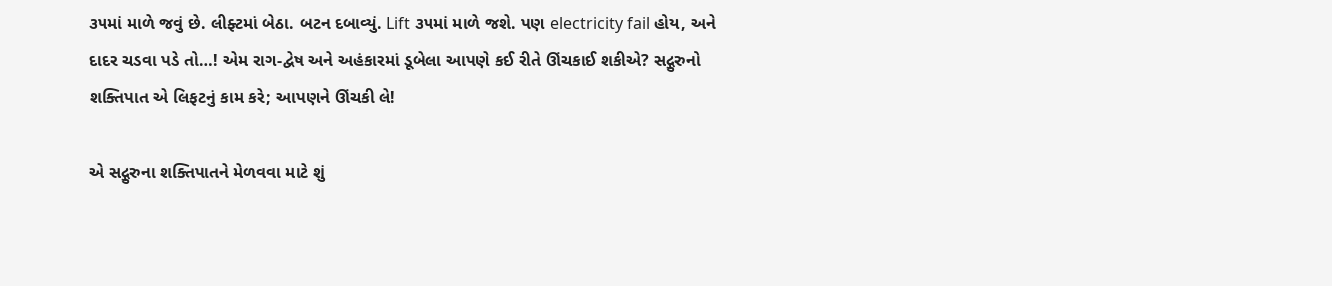૩૫માં માળે જવું છે. લીફ્ટમાં બેઠા. બટન દબાવ્યું. Lift ૩૫માં માળે જશે. પણ electricity fail હોય, અને દાદર ચડવા પડે તો…! એમ રાગ-દ્વેષ અને અહંકારમાં ડૂબેલા આપણે કઈ રીતે ઊંચકાઈ શકીએ? સદ્ગુરુનો શક્તિપાત એ લિફટનું કામ કરે; આપણને ઊંચકી લે!

એ સદ્ગુરુના શક્તિપાતને મેળવવા માટે શું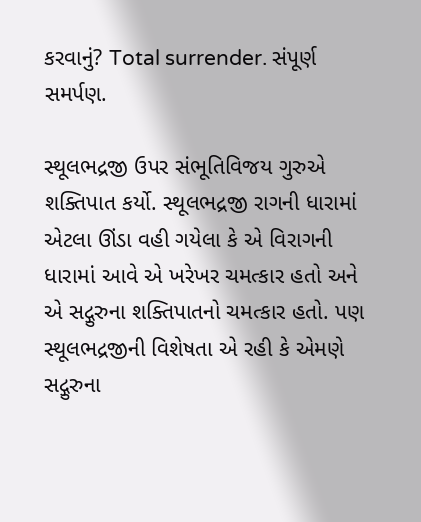કરવાનું? Total surrender. સંપૂર્ણ સમર્પણ.

સ્થૂલભદ્રજી ઉપર સંભૂતિવિજય ગુરુએ શક્તિપાત કર્યો. સ્થૂલભદ્રજી રાગની ધારામાં એટલા ઊંડા વહી ગયેલા કે એ વિરાગની ધારામાં આવે એ ખરેખર ચમત્કાર હતો અને એ સદ્ગુરુના શક્તિપાતનો ચમત્કાર હતો. પણ સ્થૂલભદ્રજીની વિશેષતા એ રહી કે એમણે સદ્ગુરુના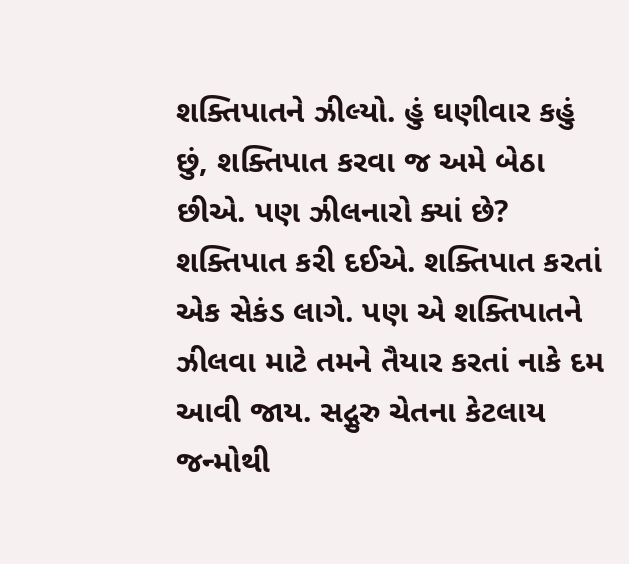શક્તિપાતને ઝીલ્યો. હું ઘણીવાર કહું છું, શક્તિપાત કરવા જ અમે બેઠા છીએ. પણ ઝીલનારો ક્યાં છે? શક્તિપાત કરી દઈએ. શક્તિપાત કરતાં એક સેકંડ લાગે. પણ એ શક્તિપાતને ઝીલવા માટે તમને તૈયાર કરતાં નાકે દમ આવી જાય. સદ્ગુરુ ચેતના કેટલાય જન્મોથી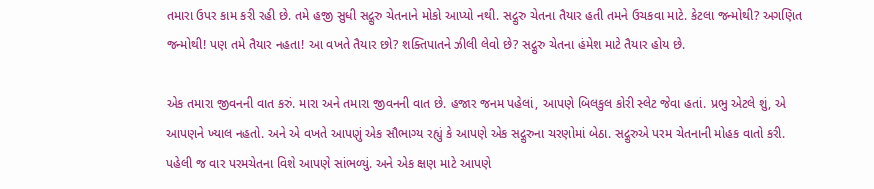તમારા ઉપર કામ કરી રહી છે. તમે હજી સુધી સદ્ગુરુ ચેતનાને મોકો આપ્યો નથી. સદ્ગુરુ ચેતના તૈયાર હતી તમને ઉચકવા માટે. કેટલા જન્મોથી? અગણિત જન્મોથી! પણ તમે તૈયાર નહતા! આ વખતે તૈયાર છો? શક્તિપાતને ઝીલી લેવો છે? સદ્ગુરુ ચેતના હંમેશ માટે તૈયાર હોય છે.

એક તમારા જીવનની વાત કરું. મારા અને તમારા જીવનની વાત છે. હજાર જનમ પહેલાં, આપણે બિલકુલ કોરી સ્લેટ જેવા હતાં. પ્રભુ એટલે શું, એ આપણને ખ્યાલ નહતો. અને એ વખતે આપણું એક સૌભાગ્ય રહ્યું કે આપણે એક સદ્ગુરુના ચરણોમાં બેઠા. સદ્ગુરુએ પરમ ચેતનાની મોહક વાતો કરી. પહેલી જ વાર પરમચેતના વિશે આપણે સાંભળ્યું. અને એક ક્ષણ માટે આપણે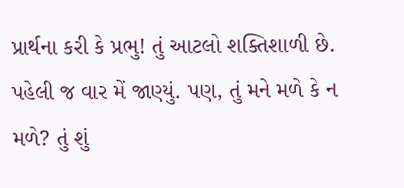પ્રાર્થના કરી કે પ્રભુ! તું આટલો શક્તિશાળી છે. પહેલી જ વાર મેં જાણ્યું. પણ, તું મને મળે કે ન મળે? તું શું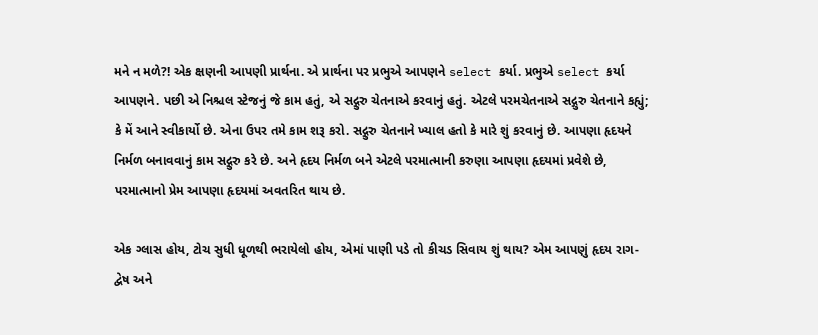મને ન મળે?! એક ક્ષણની આપણી પ્રાર્થના. એ પ્રાર્થના પર પ્રભુએ આપણને select કર્યા. પ્રભુએ select કર્યા આપણને. પછી એ નિશ્ચલ સ્ટેજનું જે કામ હતું, એ સદ્ગુરુ ચેતનાએ કરવાનું હતું. એટલે પરમચેતનાએ સદ્ગુરુ ચેતનાને કહ્યું; કે મેં આને સ્વીકાર્યો છે. એના ઉપર તમે કામ શરૂ કરો. સદ્ગુરુ ચેતનાને ખ્યાલ હતો કે મારે શું કરવાનું છે. આપણા હૃદયને નિર્મળ બનાવવાનું કામ સદ્ગુરુ કરે છે. અને હૃદય નિર્મળ બને એટલે પરમાત્માની કરુણા આપણા હૃદયમાં પ્રવેશે છે, પરમાત્માનો પ્રેમ આપણા હૃદયમાં અવતરિત થાય છે.

એક ગ્લાસ હોય, ટોચ સુધી ધૂળથી ભરાયેલો હોય, એમાં પાણી પડે તો કીચડ સિવાય શું થાય? એમ આપણું હૃદય રાગ-દ્વેષ અને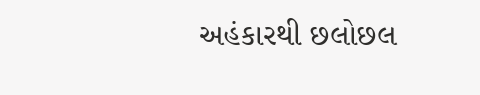અહંકારથી છલોછલ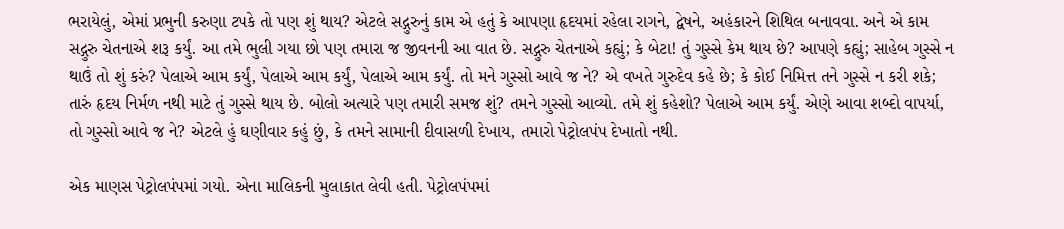ભરાયેલું, એમાં પ્રભુની કરુણા ટપકે તો પણ શું થાય? એટલે સદ્ગુરુનું કામ એ હતું કે આપણા હૃદયમાં રહેલા રાગને, દ્વેષને, અહંકારને શિથિલ બનાવવા. અને એ કામ સદ્ગુરુ ચેતનાએ શરૂ કર્યું. આ તમે ભુલી ગયા છો પણ તમારા જ જીવનની આ વાત છે. સદ્ગુરુ ચેતનાએ કહ્યું; કે બેટા! તું ગુસ્સે કેમ થાય છે? આપણે કહ્યું; સાહેબ ગુસ્સે ન થાઉં તો શું કરું? પેલાએ આમ કર્યું, પેલાએ આમ કર્યું, પેલાએ આમ કર્યું. તો મને ગુસ્સો આવે જ ને? એ વખતે ગુરુદેવ કહે છે; કે કોઈ નિમિત્ત તને ગુસ્સે ન કરી શકે; તારું હૃદય નિર્મળ નથી માટે તું ગુસ્સે થાય છે. બોલો અત્યારે પણ તમારી સમજ શું? તમને ગુસ્સો આવ્યો. તમે શું કહેશો? પેલાએ આમ કર્યું. એણે આવા શબ્દો વાપર્યા, તો ગુસ્સો આવે જ ને? એટલે હું ઘણીવાર કહું છું, કે તમને સામાની દીવાસળી દેખાય, તમારો પેટ્રોલપંપ દેખાતો નથી.

એક માણસ પેટ્રોલપંપમાં ગયો. એના માલિકની મુલાકાત લેવી હતી. પેટ્રોલપંપમાં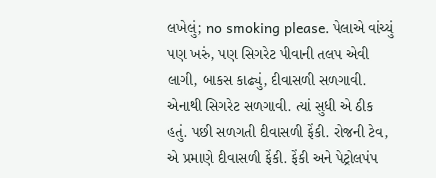લખેલું; no smoking please. પેલાએ વાંચ્યું પણ ખરું, પણ સિગરેટ પીવાની તલપ એવી લાગી, બાકસ કાઢ્યું, દીવાસળી સળગાવી. એનાથી સિગરેટ સળગાવી. ત્યાં સુધી એ ઠીક હતું. પછી સળગતી દીવાસળી ફેંકી. રોજની ટેવ, એ પ્રમાણે દીવાસળી ફેંકી. ફેંકી અને પેટ્રોલપંપ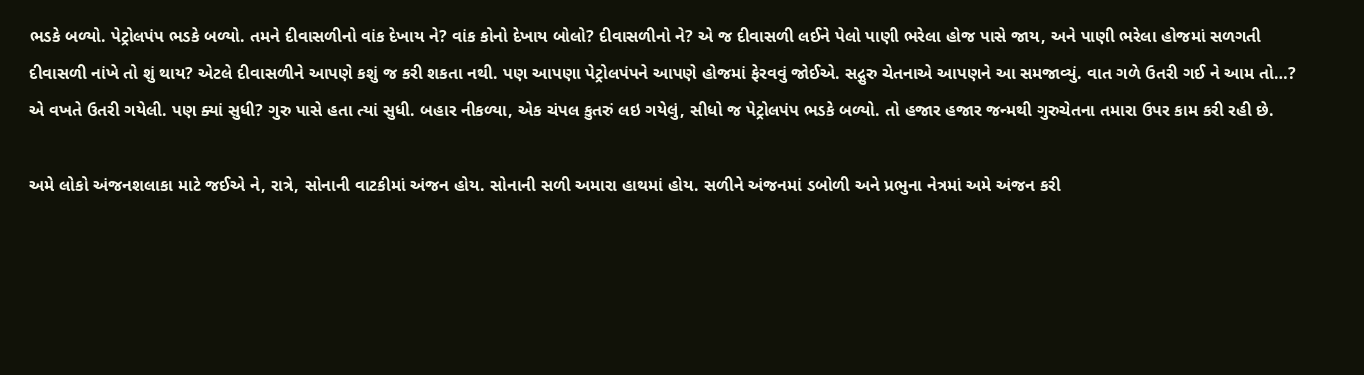ભડકે બળ્યો. પેટ્રોલપંપ ભડકે બળ્યો. તમને દીવાસળીનો વાંક દેખાય ને? વાંક કોનો દેખાય બોલો? દીવાસળીનો ને? એ જ દીવાસળી લઈને પેલો પાણી ભરેલા હોજ પાસે જાય, અને પાણી ભરેલા હોજમાં સળગતી દીવાસળી નાંખે તો શું થાય? એટલે દીવાસળીને આપણે કશું જ કરી શકતા નથી. પણ આપણા પેટ્રોલપંપને આપણે હોજમાં ફેરવવું જોઈએ. સદ્ગુરુ ચેતનાએ આપણને આ સમજાવ્યું. વાત ગળે ઉતરી ગઈ ને આમ તો…? એ વખતે ઉતરી ગયેલી. પણ ક્યાં સુધી? ગુરુ પાસે હતા ત્યાં સુધી. બહાર નીકળ્યા, એક ચંપલ કુતરું લઇ ગયેલું, સીધો જ પેટ્રોલપંપ ભડકે બળ્યો. તો હજાર હજાર જન્મથી ગુરુચેતના તમારા ઉપર કામ કરી રહી છે.

અમે લોકો અંજનશલાકા માટે જઈએ ને, રાત્રે, સોનાની વાટકીમાં અંજન હોય. સોનાની સળી અમારા હાથમાં હોય. સળીને અંજનમાં ડબોળી અને પ્રભુના નેત્રમાં અમે અંજન કરી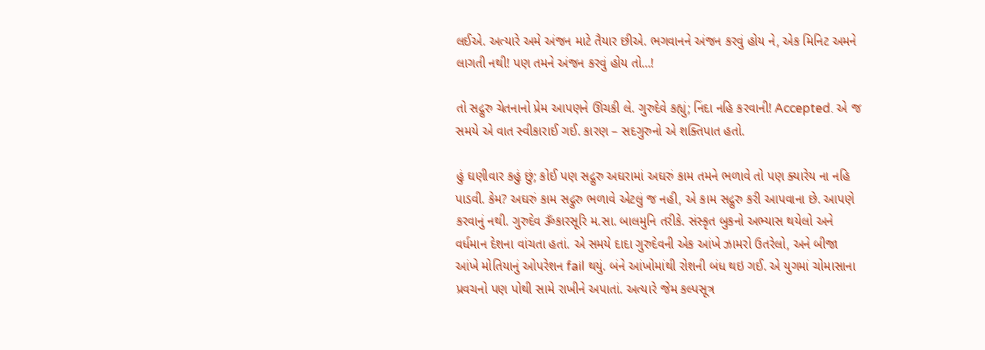લઈએ. અત્યારે અમે અંજન માટે તૈયાર છીએ. ભગવાનને અંજન કરવું હોય ને, એક મિનિટ અમને લાગતી નથી! પણ તમને અંજન કરવું હોય તો…!

તો સદ્ગુરુ ચેતનાનો પ્રેમ આપણને ઊંચકી લે. ગુરુદેવે કહ્યું; નિંદા નહિ કરવાની! Accepted. એ જ સમયે એ વાત સ્વીકારાઈ ગઈ. કારણ – સદગુરુનો એ શક્તિપાત હતો.

હું ઘણીવાર કહું છું; કોઈ પણ સદ્ગુરુ અઘરામાં અઘરું કામ તમને ભળાવે તો પણ ક્યારેય ના નહિ પાડવી. કેમ? અઘરું કામ સદ્ગુરુ ભળાવે એટલું જ નહી, એ કામ સદ્ગુરુ કરી આપવાના છે. આપણે કરવાનું નથી. ગુરુદેવ ૐકારસૂરિ મ.સા. બાલમુનિ તરીકે. સંસ્કૃત બુકનો અભ્યાસ થયેલો અને વર્ધમાન દેશના વાંચતા હતાં. એ સમયે દાદા ગુરુદેવની એક આંખે ઝામરો ઉતરેલો, અને બીજા આંખે મોતિયાનું ઓપરેશન fail થયું. બંને આંખોમાંથી રોશની બંધ થઇ ગઈ. એ યુગમાં ચોમાસાના પ્રવચનો પણ પોથી સામે રાખીને અપાતાં. અત્યારે જેમ કલ્પસૂત્ર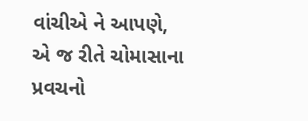વાંચીએ ને આપણે, એ જ રીતે ચોમાસાના પ્રવચનો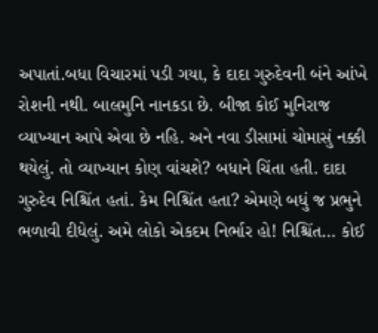અપાતાં.બધા વિચારમાં પડી ગયા, કે દાદા ગુરુદેવની બંને આંખે રોશની નથી. બાલમુનિ નાનકડા છે. બીજા કોઈ મુનિરાજ વ્યાખ્યાન આપે એવા છે નહિ. અને નવા ડીસામાં ચોમાસું નક્કી થયેલું. તો વ્યાખ્યાન કોણ વાંચશે? બધાને ચિંતા હતી. દાદા ગુરુદેવ નિશ્ચિંત હતાં. કેમ નિશ્ચિંત હતા? એમણે બધું જ પ્રભુને ભળાવી દીધેલું. અમે લોકો એકદમ નિર્ભાર હો! નિશ્ચિંત… કોઈ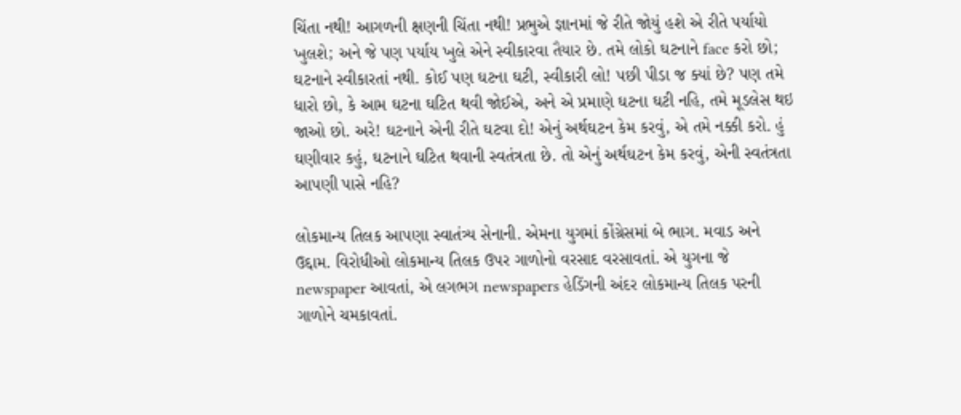ચિંતા નથી! આગળની ક્ષણની ચિંતા નથી! પ્રભુએ જ્ઞાનમાં જે રીતે જોયું હશે એ રીતે પર્યાયો ખુલશે; અને જે પણ પર્યાય ખુલે એને સ્વીકારવા તૈયાર છે. તમે લોકો ઘટનાને face કરો છો; ઘટનાને સ્વીકારતાં નથી. કોઈ પણ ઘટના ઘટી, સ્વીકારી લો! પછી પીડા જ ક્યાં છે? પણ તમે ધારો છો, કે આમ ઘટના ઘટિત થવી જોઈએ, અને એ પ્રમાણે ઘટના ઘટી નહિ, તમે મૂડલેસ થઇ જાઓ છો. અરે! ઘટનાને એની રીતે ઘટવા દો! એનું અર્થઘટન કેમ કરવું, એ તમે નક્કી કરો. હું ઘણીવાર કહું, ઘટનાને ઘટિત થવાની સ્વતંત્રતા છે. તો એનું અર્થઘટન કેમ કરવું, એની સ્વતંત્રતા આપણી પાસે નહિ?

લોકમાન્ય તિલક આપણા સ્વાતંત્ર્ય સેનાની. એમના યુગમાં કોંગ્રેસમાં બે ભાગ. મવાડ અને ઉદ્દામ. વિરોધીઓ લોકમાન્ય તિલક ઉપર ગાળોનો વરસાદ વરસાવતાં. એ યુગના જે newspaper આવતાં, એ લગભગ newspapers હેડિંગની અંદર લોકમાન્ય તિલક પરની ગાળોને ચમકાવતાં.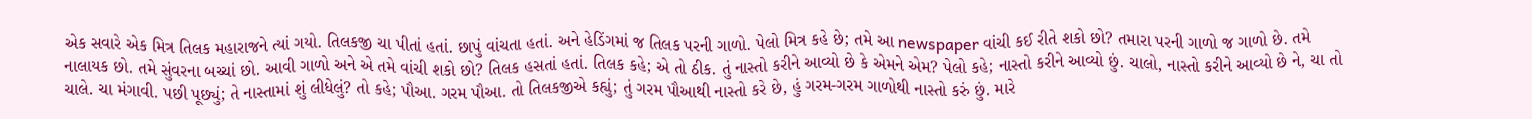એક સવારે એક મિત્ર તિલક મહારાજને ત્યાં ગયો. તિલકજી ચા પીતાં હતાં. છાપું વાંચતા હતાં. અને હેડિંગમાં જ તિલક પરની ગાળો. પેલો મિત્ર કહે છે; તમે આ newspaper વાંચી કઈ રીતે શકો છો? તમારા પરની ગાળો જ ગાળો છે. તમે નાલાયક છો. તમે સુંવરના બચ્ચાં છો. આવી ગાળો અને એ તમે વાંચી શકો છો? તિલક હસતાં હતાં. તિલક કહે; એ તો ઠીક. તું નાસ્તો કરીને આવ્યો છે કે એમને એમ? પેલો કહે; નાસ્તો કરીને આવ્યો છું. ચાલો, નાસ્તો કરીને આવ્યો છે ને, ચા તો ચાલે. ચા મંગાવી. પછી પૂછ્યું; તે નાસ્તામાં શું લીધેલું? તો કહે; પૌઆ. ગરમ પૌઆ. તો તિલકજીએ કહ્યું; તું ગરમ પૌઆથી નાસ્તો કરે છે, હું ગરમ-ગરમ ગાળોથી નાસ્તો કરું છું. મારે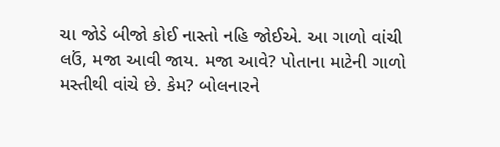ચા જોડે બીજો કોઈ નાસ્તો નહિ જોઈએ. આ ગાળો વાંચી લઉં, મજા આવી જાય. મજા આવે? પોતાના માટેની ગાળો મસ્તીથી વાંચે છે. કેમ? બોલનારને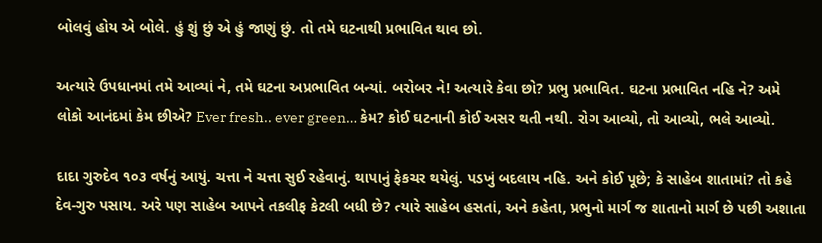બોલવું હોય એ બોલે. હું શું છું એ હું જાણું છું. તો તમે ઘટનાથી પ્રભાવિત થાવ છો.

અત્યારે ઉપધાનમાં તમે આવ્યાં ને, તમે ઘટના અપ્રભાવિત બન્યાં. બરોબર ને! અત્યારે કેવા છો? પ્રભુ પ્રભાવિત. ઘટના પ્રભાવિત નહિ ને? અમે લોકો આનંદમાં કેમ છીએ? Ever fresh.. ever green… કેમ? કોઈ ઘટનાની કોઈ અસર થતી નથી. રોગ આવ્યો, તો આવ્યો, ભલે આવ્યો.

દાદા ગુરુદેવ ૧૦૩ વર્ષનું આયું. ચત્તા ને ચત્તા સુઈ રહેવાનું. થાપાનું ફેકચર થયેલું. પડખું બદલાય નહિ. અને કોઈ પૂછે; કે સાહેબ શાતામાં? તો કહે દેવ-ગુરુ પસાય. અરે પણ સાહેબ આપને તકલીફ કેટલી બધી છે? ત્યારે સાહેબ હસતાં, અને કહેતા, પ્રભુનો માર્ગ જ શાતાનો માર્ગ છે પછી અશાતા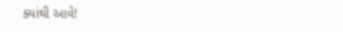ક્યાંથી આવે!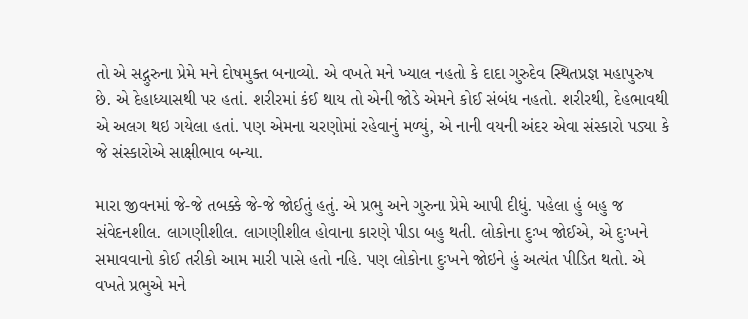તો એ સદ્ગુરુના પ્રેમે મને દોષમુક્ત બનાવ્યો. એ વખતે મને ખ્યાલ નહતો કે દાદા ગુરુદેવ સ્થિતપ્રજ્ઞ મહાપુરુષ છે. એ દેહાધ્યાસથી પર હતાં. શરીરમાં કંઈ થાય તો એની જોડે એમને કોઈ સંબંધ નહતો. શરીરથી, દેહભાવથી એ અલગ થઇ ગયેલા હતાં. પણ એમના ચરણોમાં રહેવાનું મળ્યું, એ નાની વયની અંદર એવા સંસ્કારો પડ્યા કે જે સંસ્કારોએ સાક્ષીભાવ બન્યા.

મારા જીવનમાં જે-જે તબક્કે જે-જે જોઈતું હતું. એ પ્રભુ અને ગુરુના પ્રેમે આપી દીધું. પહેલા હું બહુ જ સંવેદનશીલ. લાગણીશીલ. લાગણીશીલ હોવાના કારણે પીડા બહુ થતી. લોકોના દુઃખ જોઈએ, એ દુઃખને સમાવવાનો કોઈ તરીકો આમ મારી પાસે હતો નહિ. પણ લોકોના દુઃખને જોઇને હું અત્યંત પીડિત થતો. એ વખતે પ્રભુએ મને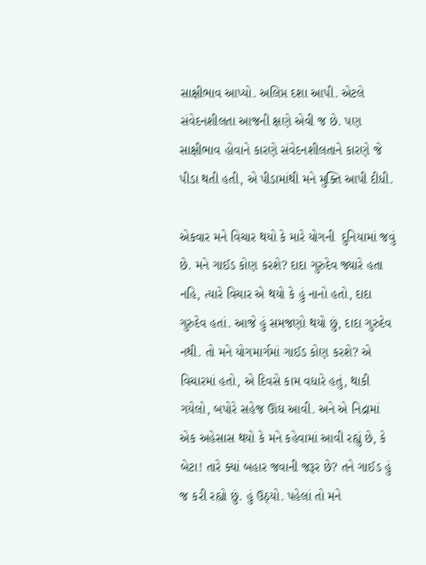સાક્ષીભાવ આપ્યો. અલિપ્ત દશા આપી. એટલે સંવેદનશીલતા આજની ક્ષણે એવી જ છે. પણ સાક્ષીભાવ હોવાને કારણે સંવેદનશીલતાને કારણે જે પીડા થતી હતી, એ પીડામાંથી મને મુક્તિ આપી દીધી.

એકવાર મને વિચાર થયો કે મારે યોગની  દુનિયામાં જવું છે. મને ગાઈડ કોણ કરશે? દાદા ગુરુદેવ જ્યારે હતા નહિ, ત્યારે વિચાર એ થયો કે હું નાનો હતો, દાદા ગુરુદેવ હતાં. આજે હું સમજણો થયો છું, દાદા ગુરુદેવ નથી. તો મને યોગમાર્ગમાં ગાઈડ કોણ કરશે? એ વિચારમાં હતો, એ દિવસે કામ વધારે હતું, થાકી ગયેલો, બપોરે સહેજ ઊંઘ આવી. અને એ નિદ્રામાં એક અહેસાસ થયો કે મને કહેવામાં આવી રહ્યું છે, કે બેટા! તારે ક્યાં બહાર જવાની જરૂર છે? તને ગાઈડ હું જ કરી રહ્યો છું. હું ઉઠ્યો. પહેલાં તો મને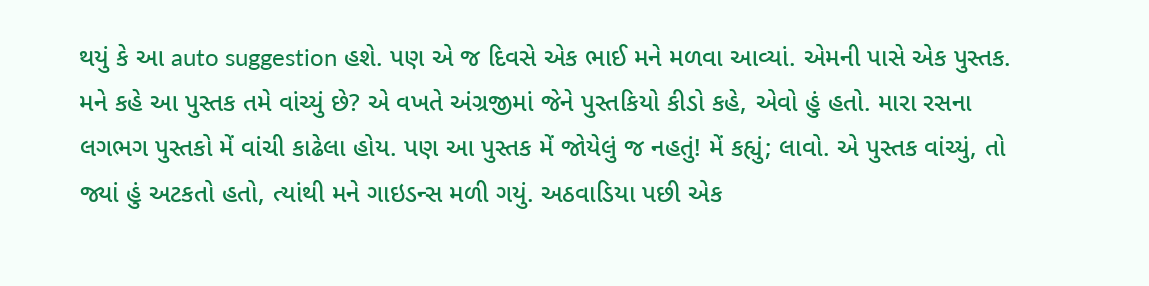થયું કે આ auto suggestion હશે. પણ એ જ દિવસે એક ભાઈ મને મળવા આવ્યાં. એમની પાસે એક પુસ્તક. મને કહે આ પુસ્તક તમે વાંચ્યું છે? એ વખતે અંગ્રજીમાં જેને પુસ્તકિયો કીડો કહે, એવો હું હતો. મારા રસના લગભગ પુસ્તકો મેં વાંચી કાઢેલા હોય. પણ આ પુસ્તક મેં જોયેલું જ નહતું! મેં કહ્યું; લાવો. એ પુસ્તક વાંચ્યું, તો જ્યાં હું અટકતો હતો, ત્યાંથી મને ગાઇડન્સ મળી ગયું. અઠવાડિયા પછી એક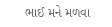ભાઈ મને મળવા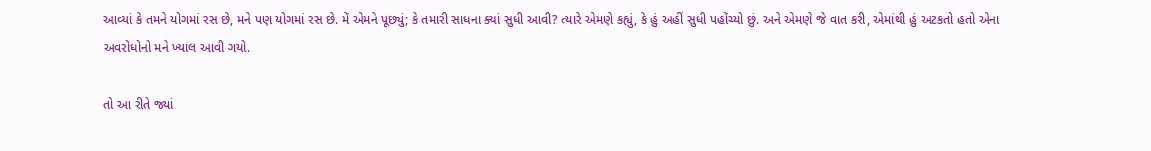આવ્યાં કે તમને યોગમાં રસ છે, મને પણ યોગમાં રસ છે. મેં એમને પૂછ્યું; કે તમારી સાધના ક્યાં સુધી આવી? ત્યારે એમણે કહ્યું, કે હું અહીં સુધી પહોંચ્યો છું. અને એમણે જે વાત કરી, એમાંથી હું અટકતો હતો એના અવરોધોનો મને ખ્યાલ આવી ગયો.

તો આ રીતે જ્યાં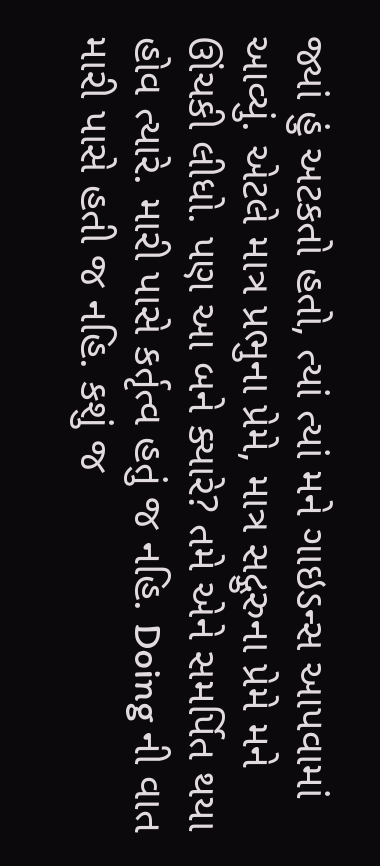જ્યાં હું અટકતો હતો, ત્યાં ત્યાં મને ગાઇડન્સ આપવામાં આવ્યું. એટલે માત્ર પ્રભુના પ્રેમે, માત્ર સદ્ગુરુના પ્રેમે મને ઊંચકી લીધો. પણ આ બને ક્યારે? તમે એને સમર્પિત થયા હોવ ત્યારે. મારી પાસે કર્તૃત્વ હતું જ નહિ. Doing ની વાત મારી પાસે હતી જ નહિ. કશું જ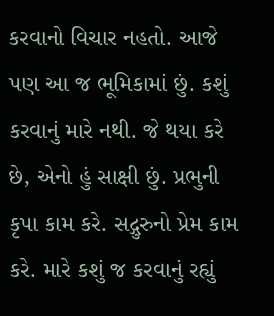કરવાનો વિચાર નહતો. આજે પણ આ જ ભૂમિકામાં છું. કશું કરવાનું મારે નથી. જે થયા કરે છે, એનો હું સાક્ષી છું. પ્રભુની કૃપા કામ કરે. સદ્ગુરુનો પ્રેમ કામ કરે. મારે કશું જ કરવાનું રહ્યું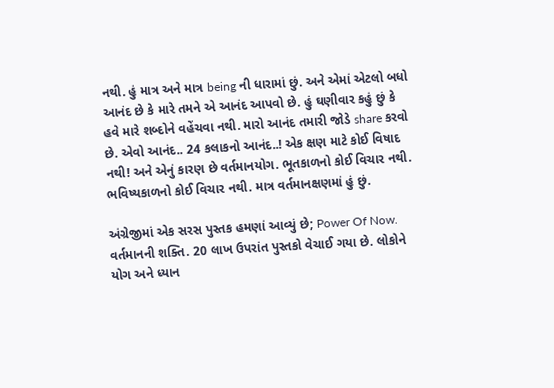નથી. હું માત્ર અને માત્ર being ની ધારામાં છું. અને એમાં એટલો બધો આનંદ છે કે મારે તમને એ આનંદ આપવો છે. હું ઘણીવાર કહું છું કે હવે મારે શબ્દોને વહેંચવા નથી. મારો આનંદ તમારી જોડે share કરવો છે. એવો આનંદ.. 24 કલાકનો આનંદ..! એક ક્ષણ માટે કોઈ વિષાદ નથી! અને એનું કારણ છે વર્તમાનયોગ. ભૂતકાળનો કોઈ વિચાર નથી. ભવિષ્યકાળનો કોઈ વિચાર નથી. માત્ર વર્તમાનક્ષણમાં હું છું.

અંગ્રેજીમાં એક સરસ પુસ્તક હમણાં આવ્યું છે; Power Of Now. વર્તમાનની શક્તિ. 20 લાખ ઉપરાંત પુસ્તકો વેચાઈ ગયા છે. લોકોને યોગ અને ધ્યાન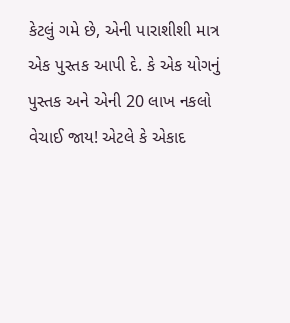કેટલું ગમે છે, એની પારાશીશી માત્ર એક પુસ્તક આપી દે. કે એક યોગનું પુસ્તક અને એની 20 લાખ નકલો વેચાઈ જાય! એટલે કે એકાદ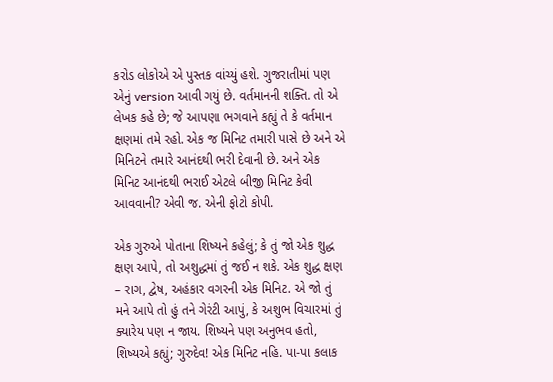કરોડ લોકોએ એ પુસ્તક વાંચ્યું હશે. ગુજરાતીમાં પણ એનું version આવી ગયું છે. વર્તમાનની શક્તિ. તો એ લેખક કહે છે; જે આપણા ભગવાને કહ્યું તે કે વર્તમાન ક્ષણમાં તમે રહો. એક જ મિનિટ તમારી પાસે છે અને એ મિનિટને તમારે આનંદથી ભરી દેવાની છે. અને એક મિનિટ આનંદથી ભરાઈ એટલે બીજી મિનિટ કેવી આવવાની? એવી જ. એની ફોટો કોપી.

એક ગુરુએ પોતાના શિષ્યને કહેલું; કે તું જો એક શુદ્ધ ક્ષણ આપે, તો અશુદ્ધમાં તું જઈ ન શકે. એક શુદ્ધ ક્ષણ – રાગ, દ્વેષ, અહંકાર વગરની એક મિનિટ. એ જો તું મને આપે તો હું તને ગેરંટી આપું, કે અશુભ વિચારમાં તું ક્યારેય પણ ન જાય. શિષ્યને પણ અનુભવ હતો, શિષ્યએ કહ્યું; ગુરુદેવ! એક મિનિટ નહિ. પા-પા કલાક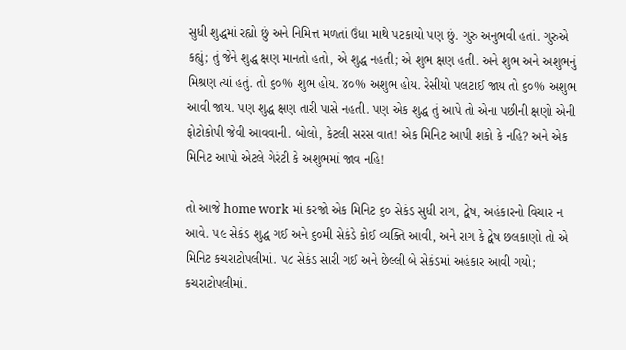સુધી શુદ્ધમાં રહ્યો છું અને નિમિત્ત મળતાં ઉંધા માથે પટકાયો પણ છું. ગુરુ અનુભવી હતાં. ગુરુએ કહ્યું; તું જેને શુદ્ધ ક્ષણ માનતો હતો, એ શુદ્ધ નહતી; એ શુભ ક્ષણ હતી. અને શુભ અને અશુભનું મિશ્રણ ત્યાં હતું. તો ૬૦% શુભ હોય. ૪૦% અશુભ હોય. રેસીયો પલટાઈ જાય તો ૬૦% અશુભ આવી જાય. પણ શુદ્ધ ક્ષણ તારી પાસે નહતી. પણ એક શુદ્ધ તું આપે તો એના પછીની ક્ષણો એની ફોટોકોપી જેવી આવવાની. બોલો, કેટલી સરસ વાત! એક મિનિટ આપી શકો કે નહિ? અને એક મિનિટ આપો એટલે ગેરંટી કે અશુભમાં જાવ નહિ!

તો આજે home work માં કરજો એક મિનિટ ૬૦ સેકંડ સુધી રાગ, દ્વેષ, અહંકારનો વિચાર ન આવે. ૫૯ સેકંડ શુદ્ધ ગઈ અને ૬૦મી સેકંડે કોઈ વ્યક્તિ આવી, અને રાગ કે દ્વેષ છલકાણો તો એ મિનિટ કચરાટોપલીમાં. ૫૮ સેકંડ સારી ગઈ અને છેલ્લી બે સેકંડમાં અહંકાર આવી ગયો; કચરાટોપલીમાં.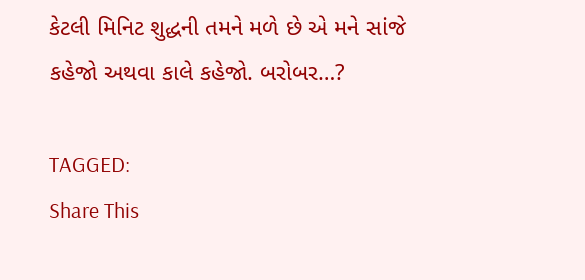કેટલી મિનિટ શુદ્ધની તમને મળે છે એ મને સાંજે કહેજો અથવા કાલે કહેજો. બરોબર…?

TAGGED:
Share This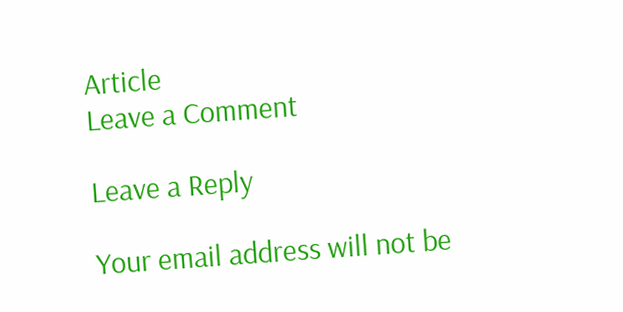Article
Leave a Comment

Leave a Reply

Your email address will not be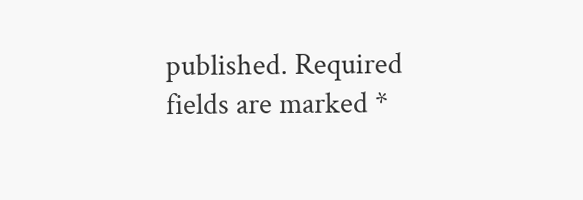published. Required fields are marked *